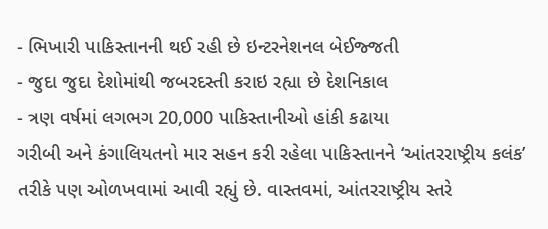- ભિખારી પાકિસ્તાનની થઈ રહી છે ઇન્ટરનેશનલ બેઈજ્જતી
- જુદા જુદા દેશોમાંથી જબરદસ્તી કરાઇ રહ્યા છે દેશનિકાલ
- ત્રણ વર્ષમાં લગભગ 20,000 પાકિસ્તાનીઓ હાંકી કઢાયા
ગરીબી અને કંગાલિયતનો માર સહન કરી રહેલા પાકિસ્તાનને ‘આંતરરાષ્ટ્રીય કલંક’ તરીકે પણ ઓળખવામાં આવી રહ્યું છે. વાસ્તવમાં, આંતરરાષ્ટ્રીય સ્તરે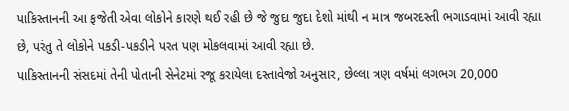પાકિસ્તાનની આ ફજેતી એવા લોકોને કારણે થઈ રહી છે જે જુદા જુદા દેશો માંથી ન માત્ર જબરદસ્તી ભગાડવામાં આવી રહ્યા છે, પરંતુ તે લોકોને પકડી-પકડીને પરત પણ મોકલવામાં આવી રહ્યા છે.
પાકિસ્તાનની સંસદમાં તેની પોતાની સેનેટમાં રજૂ કરાયેલા દસ્તાવેજો અનુસાર, છેલ્લા ત્રણ વર્ષમાં લગભગ 20,000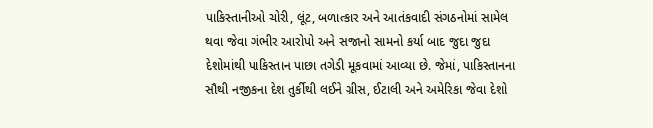પાકિસ્તાનીઓ ચોરી, લૂંટ, બળાત્કાર અને આતંકવાદી સંગઠનોમાં સામેલ થવા જેવા ગંભીર આરોપો અને સજાનો સામનો કર્યા બાદ જુદા જુદા દેશોમાંથી પાકિસ્તાન પાછા તગેડી મૂકવામાં આવ્યા છે. જેમાં, પાકિસ્તાનના સૌથી નજીકના દેશ તુર્કીથી લઈને ગ્રીસ, ઈટાલી અને અમેરિકા જેવા દેશો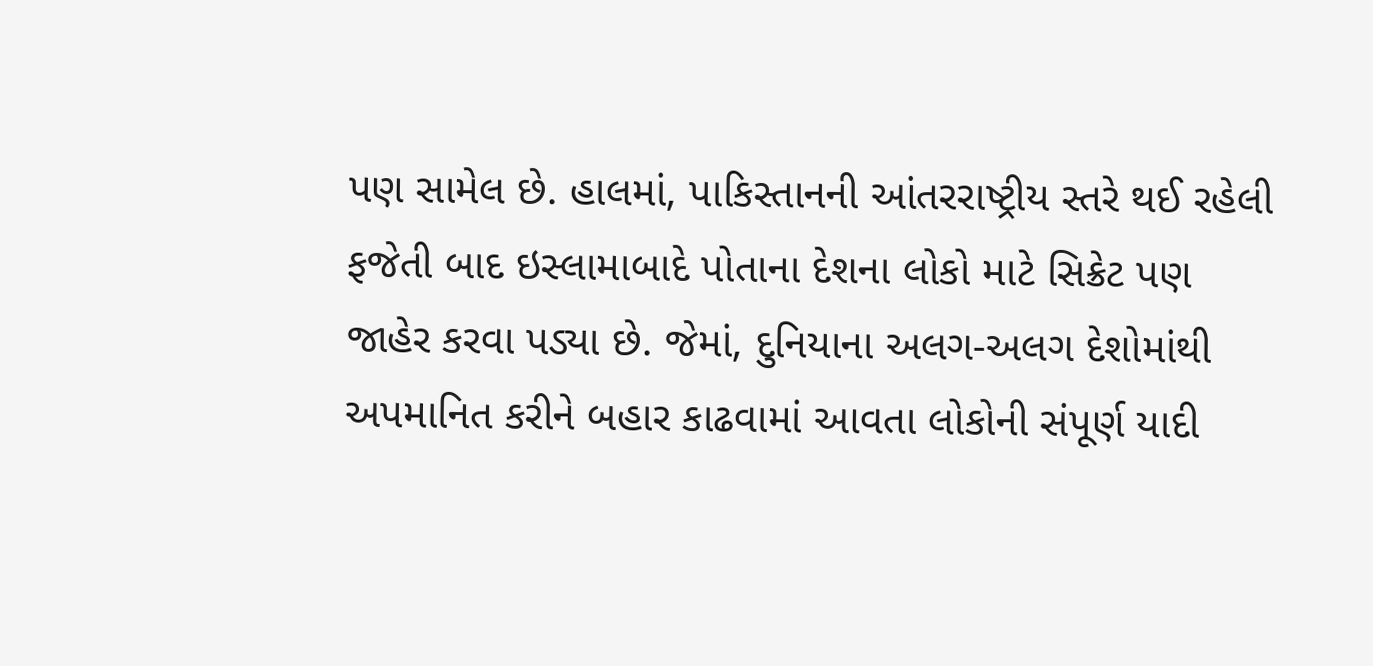પણ સામેલ છે. હાલમાં, પાકિસ્તાનની આંતરરાષ્ટ્રીય સ્તરે થઈ રહેલી ફજેતી બાદ ઇસ્લામાબાદે પોતાના દેશના લોકો માટે સિક્રેટ પણ જાહેર કરવા પડ્યા છે. જેમાં, દુનિયાના અલગ-અલગ દેશોમાંથી અપમાનિત કરીને બહાર કાઢવામાં આવતા લોકોની સંપૂર્ણ યાદી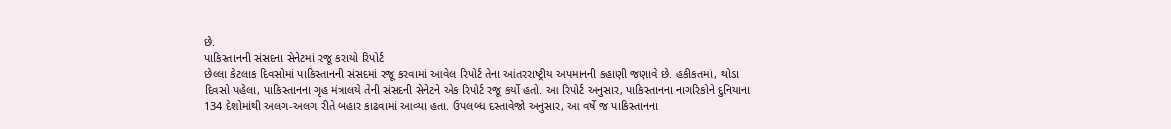છે.
પાકિસ્તાનની સંસદના સેનેટમાં રજૂ કરાયો રિપોર્ટ
છેલ્લા કેટલાક દિવસોમાં પાકિસ્તાનની સંસદમાં રજૂ કરવામાં આવેલ રિપોર્ટ તેના આંતરરાષ્ટ્રીય અપમાનની કહાણી જણાવે છે. હકીકતમાં, થોડા દિવસો પહેલા, પાકિસ્તાનના ગૃહ મંત્રાલયે તેની સંસદની સેનેટને એક રિપોર્ટ રજૂ કર્યો હતો. આ રિપોર્ટ અનુસાર, પાકિસ્તાનના નાગરિકોને દુનિયાના 134 દેશોમાંથી અલગ-અલગ રીતે બહાર કાઢવામાં આવ્યા હતા. ઉપલબ્ધ દસ્તાવેજો અનુસાર, આ વર્ષે જ પાકિસ્તાનના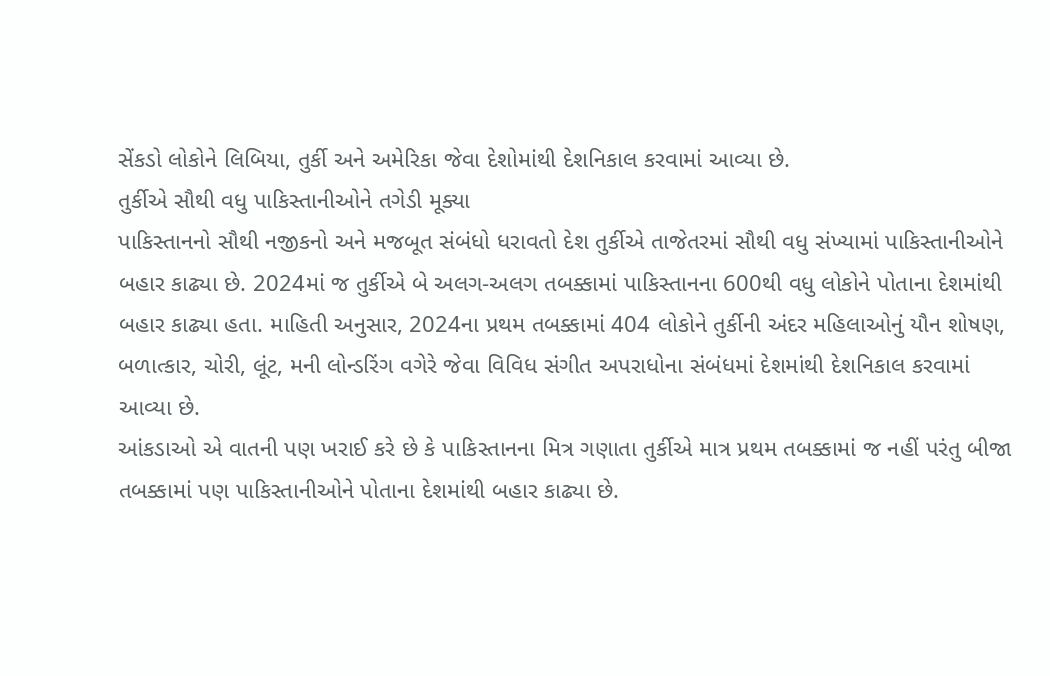સેંકડો લોકોને લિબિયા, તુર્કી અને અમેરિકા જેવા દેશોમાંથી દેશનિકાલ કરવામાં આવ્યા છે.
તુર્કીએ સૌથી વધુ પાકિસ્તાનીઓને તગેડી મૂક્યા
પાકિસ્તાનનો સૌથી નજીકનો અને મજબૂત સંબંધો ધરાવતો દેશ તુર્કીએ તાજેતરમાં સૌથી વધુ સંખ્યામાં પાકિસ્તાનીઓને બહાર કાઢ્યા છે. 2024માં જ તુર્કીએ બે અલગ-અલગ તબક્કામાં પાકિસ્તાનના 600થી વધુ લોકોને પોતાના દેશમાંથી બહાર કાઢ્યા હતા. માહિતી અનુસાર, 2024ના પ્રથમ તબક્કામાં 404 લોકોને તુર્કીની અંદર મહિલાઓનું યૌન શોષણ, બળાત્કાર, ચોરી, લૂંટ, મની લોન્ડરિંગ વગેરે જેવા વિવિધ સંગીત અપરાધોના સંબંધમાં દેશમાંથી દેશનિકાલ કરવામાં આવ્યા છે.
આંકડાઓ એ વાતની પણ ખરાઈ કરે છે કે પાકિસ્તાનના મિત્ર ગણાતા તુર્કીએ માત્ર પ્રથમ તબક્કામાં જ નહીં પરંતુ બીજા તબક્કામાં પણ પાકિસ્તાનીઓને પોતાના દેશમાંથી બહાર કાઢ્યા છે.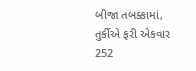બીજા તબક્કામાં, તુર્કીએ ફરી એકવાર 252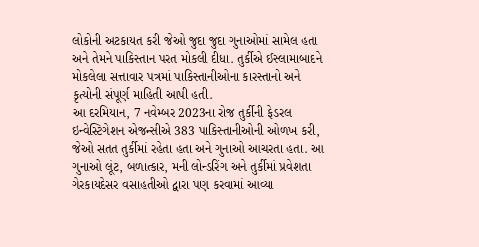લોકોની અટકાયત કરી જેઓ જુદા જુદા ગુનાઓમાં સામેલ હતા અને તેમને પાકિસ્તાન પરત મોકલી દીધા. તુર્કીએ ઈસ્લામાબાદને મોકલેલા સત્તાવાર પત્રમાં પાકિસ્તાનીઓના કારસ્તાનો અને કૃત્યોની સંપૂર્ણ માહિતી આપી હતી.
આ દરમિયાન, 7 નવેમ્બર 2023ના રોજ તુર્કીની ફેડરલ ઇન્વેસ્ટિગેશન એજન્સીએ 383 પાકિસ્તાનીઓની ઓળખ કરી, જેઓ સતત તુર્કીમાં રહેતા હતા અને ગુનાઓ આચરતા હતા. આ ગુનાઓ લૂંટ, બળાત્કાર, મની લોન્ડરિંગ અને તુર્કીમાં પ્રવેશતા ગેરકાયદેસર વસાહતીઓ દ્વારા પણ કરવામાં આવ્યા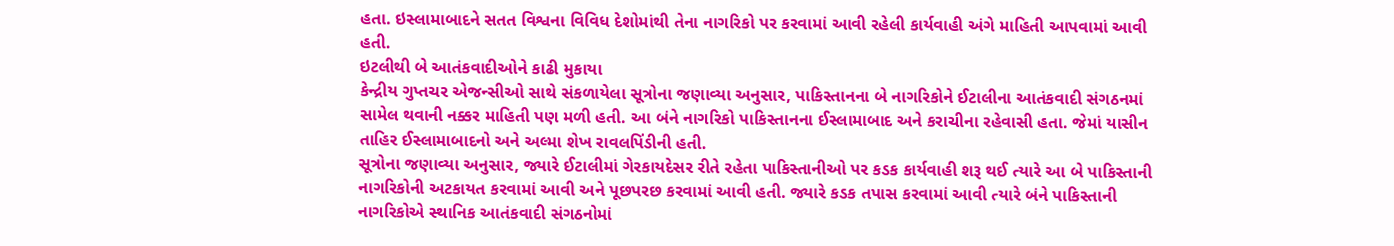હતા. ઇસ્લામાબાદને સતત વિશ્વના વિવિધ દેશોમાંથી તેના નાગરિકો પર કરવામાં આવી રહેલી કાર્યવાહી અંગે માહિતી આપવામાં આવી હતી.
ઇટલીથી બે આતંકવાદીઓને કાઢી મુકાયા
કેન્દ્રીય ગુપ્તચર એજન્સીઓ સાથે સંકળાયેલા સૂત્રોના જણાવ્યા અનુસાર, પાકિસ્તાનના બે નાગરિકોને ઈટાલીના આતંકવાદી સંગઠનમાં સામેલ થવાની નક્કર માહિતી પણ મળી હતી. આ બંને નાગરિકો પાકિસ્તાનના ઈસ્લામાબાદ અને કરાચીના રહેવાસી હતા. જેમાં યાસીન તાહિર ઈસ્લામાબાદનો અને અલ્મા શેખ રાવલપિંડીની હતી.
સૂત્રોના જણાવ્યા અનુસાર, જ્યારે ઈટાલીમાં ગેરકાયદેસર રીતે રહેતા પાકિસ્તાનીઓ પર કડક કાર્યવાહી શરૂ થઈ ત્યારે આ બે પાકિસ્તાની નાગરિકોની અટકાયત કરવામાં આવી અને પૂછપરછ કરવામાં આવી હતી. જ્યારે કડક તપાસ કરવામાં આવી ત્યારે બંને પાકિસ્તાની નાગરિકોએ સ્થાનિક આતંકવાદી સંગઠનોમાં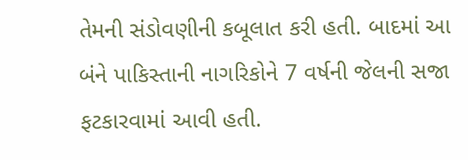તેમની સંડોવણીની કબૂલાત કરી હતી. બાદમાં આ બંને પાકિસ્તાની નાગરિકોને 7 વર્ષની જેલની સજા ફટકારવામાં આવી હતી.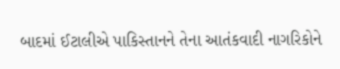બાદમાં ઈટાલીએ પાકિસ્તાનને તેના આતંકવાદી નાગરિકોને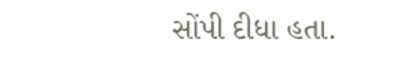સોંપી દીધા હતા.